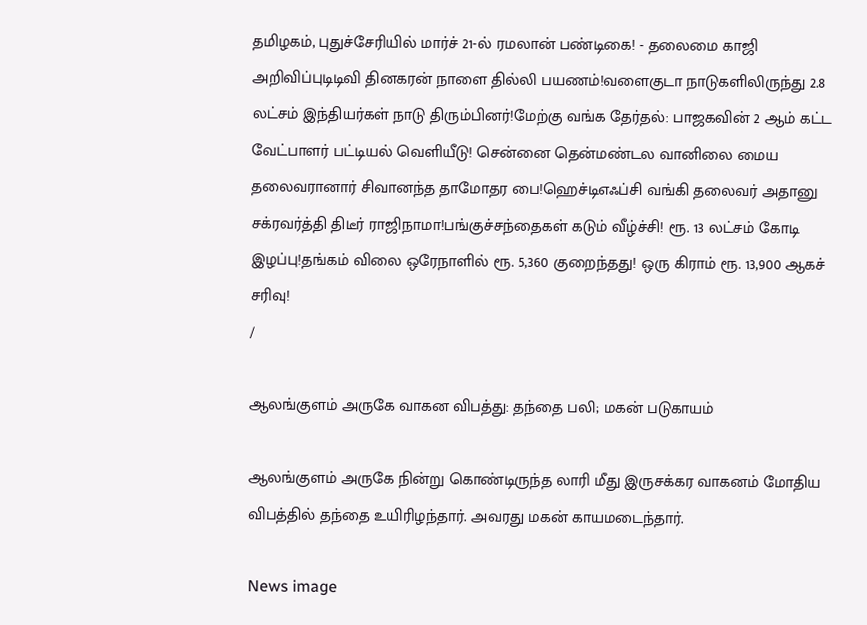தமிழகம், புதுச்சேரியில் மார்ச் 21-ல் ரமலான் பண்டிகை! - தலைமை காஜி அறிவிப்புடிடிவி தினகரன் நாளை தில்லி பயணம்!வளைகுடா நாடுகளிலிருந்து 2.8 லட்சம் இந்தியர்கள் நாடு திரும்பினர்!மேற்கு வங்க தேர்தல்: பாஜகவின் 2 ஆம் கட்ட வேட்பாளர் பட்டியல் வெளியீடு! சென்னை தென்மண்டல வானிலை மைய தலைவரானார் சிவானந்த தாமோதர பை!ஹெச்டிஎஃப்சி வங்கி தலைவர் அதானு சக்ரவர்த்தி திடீர் ராஜிநாமா!பங்குச்சந்தைகள் கடும் வீழ்ச்சி! ரூ. 13 லட்சம் கோடி இழப்பு!தங்கம் விலை ஒரேநாளில் ரூ. 5,360 குறைந்தது! ஒரு கிராம் ரூ. 13,900 ஆகச் சரிவு!
/

ஆலங்குளம் அருகே வாகன விபத்து: தந்தை பலி; மகன் படுகாயம்

ஆலங்குளம் அருகே நின்று கொண்டிருந்த லாரி மீது இருசக்கர வாகனம் மோதிய விபத்தில் தந்தை உயிரிழந்தார். அவரது மகன் காயமடைந்தார்.

News image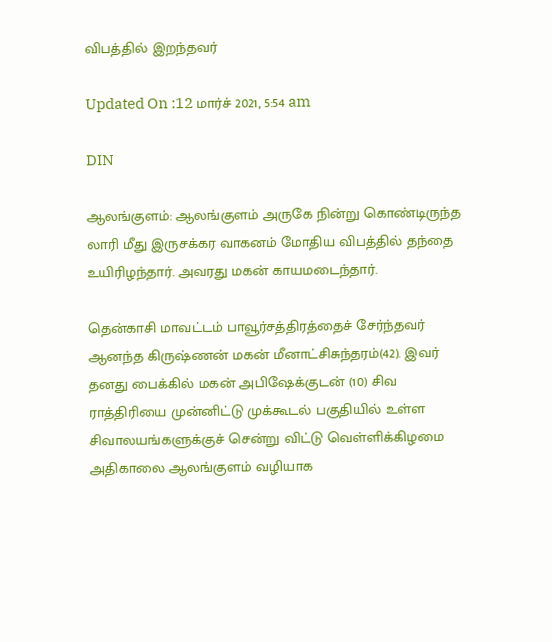விபத்தில் இறந்தவர்

Updated On :12 மார்ச் 2021, 5:54 am

DIN

ஆலங்குளம்: ஆலங்குளம் அருகே நின்று கொண்டிருந்த லாரி மீது இருசக்கர வாகனம் மோதிய விபத்தில் தந்தை உயிரிழந்தார். அவரது மகன் காயமடைந்தார்.

தென்காசி மாவட்டம் பாவூர்சத்திரத்தைச் சேர்ந்தவர் ஆனந்த கிருஷ்ணன் மகன் மீனாட்சிசுந்தரம்(42). இவர் தனது பைக்கில் மகன் அபிஷேக்குடன் (10) சிவ ராத்திரியை முன்னிட்டு முக்கூடல் பகுதியில் உள்ள சிவாலயங்களுக்குச் சென்று விட்டு வெள்ளிக்கிழமை அதிகாலை ஆலங்குளம் வழியாக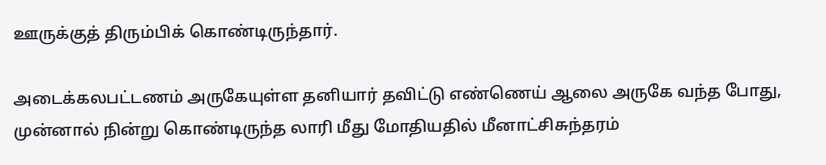ஊருக்குத் திரும்பிக் கொண்டிருந்தார்.

அடைக்கலபட்டணம் அருகேயுள்ள தனியார் தவிட்டு எண்ணெய் ஆலை அருகே வந்த போது, முன்னால் நின்று கொண்டிருந்த லாரி மீது மோதியதில் மீனாட்சிசுந்தரம்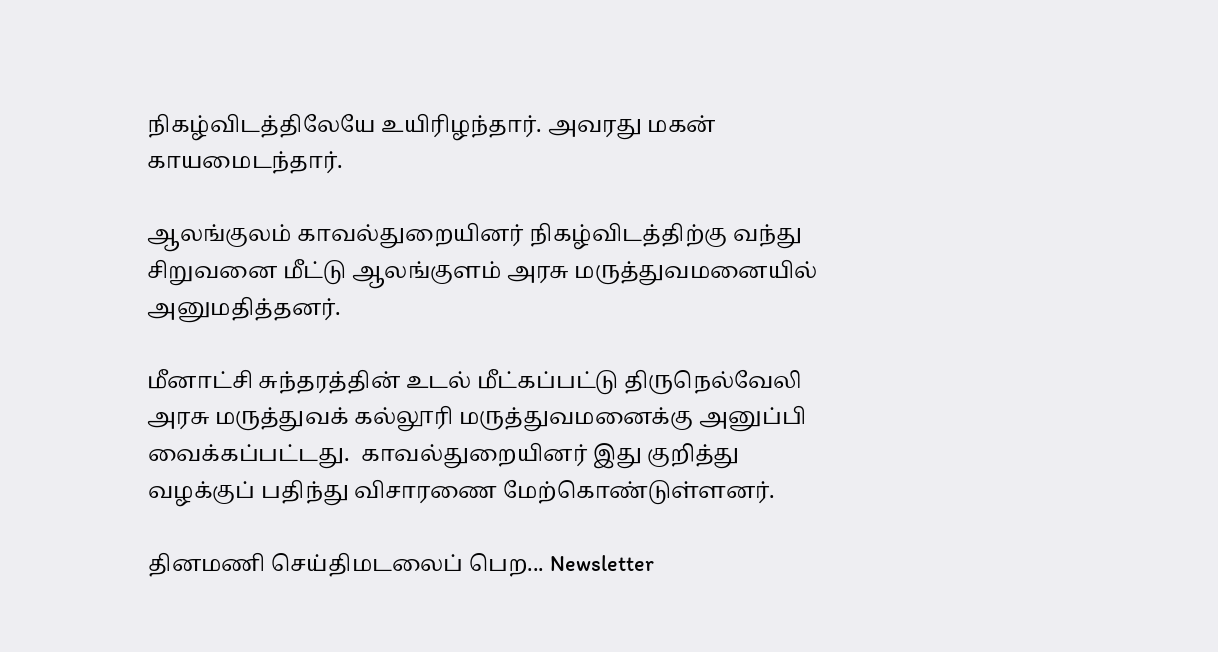நிகழ்விடத்திலேயே உயிரிழந்தார். அவரது மகன் காயமைடந்தார்.

ஆலங்குலம் காவல்துறையினர் நிகழ்விடத்திற்கு வந்து சிறுவனை மீட்டு ஆலங்குளம் அரசு மருத்துவமனையில் அனுமதித்தனர்.

மீனாட்சி சுந்தரத்தின் உடல் மீட்கப்பட்டு திருநெல்வேலி அரசு மருத்துவக் கல்லூரி மருத்துவமனைக்கு அனுப்பி வைக்கப்பட்டது.  காவல்துறையினர் இது குறித்து வழக்குப் பதிந்து விசாரணை மேற்கொண்டுள்ளனர்.

தினமணி செய்திமடலைப் பெற... Newsletter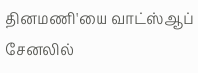தினமணி'யை வாட்ஸ்ஆப் சேனலில்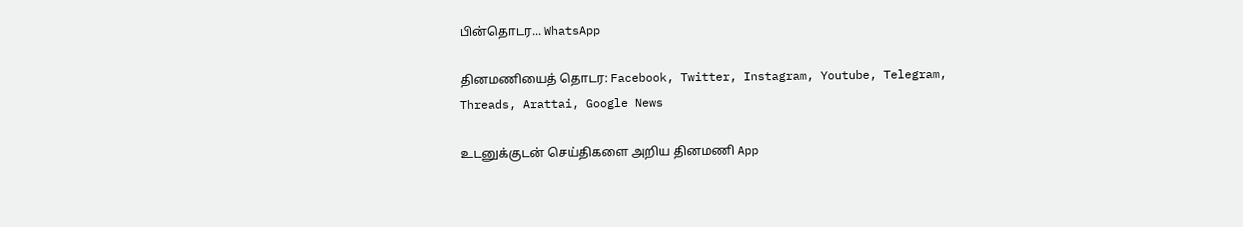பின்தொடர... WhatsApp

தினமணியைத் தொடர: Facebook, Twitter, Instagram, Youtube, Telegram, Threads, Arattai, Google News

உடனுக்குடன் செய்திகளை அறிய தினமணி App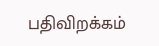பதிவிறக்கம்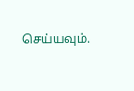செய்யவும்.